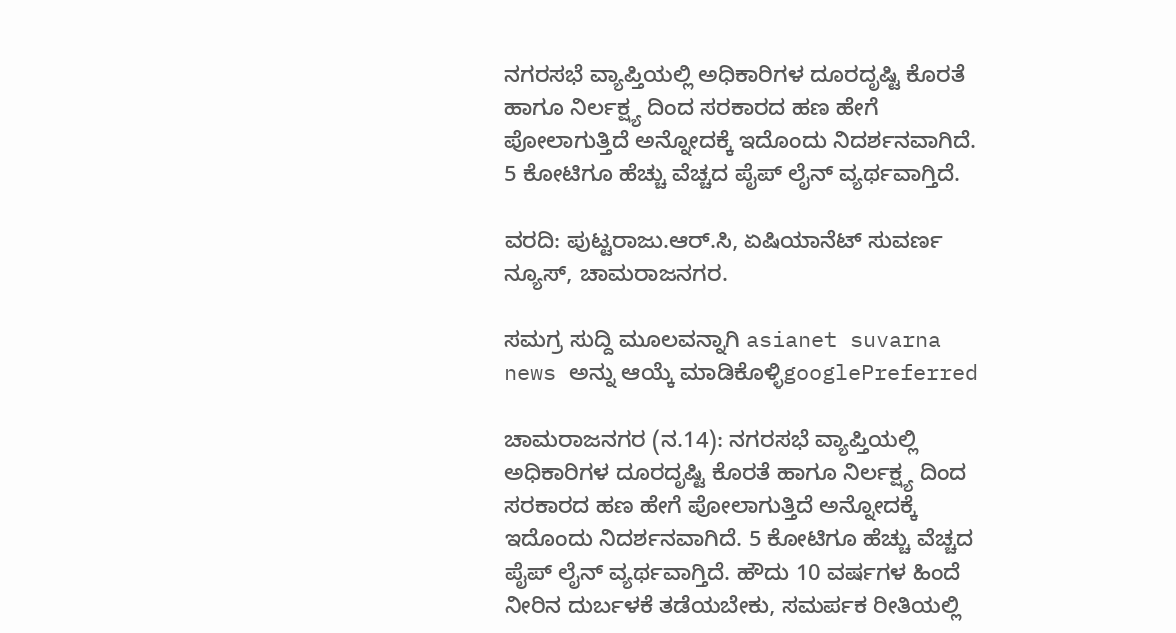ನಗರಸಭೆ ವ್ಯಾಪ್ತಿಯಲ್ಲಿ ಅಧಿಕಾರಿಗಳ ದೂರದೃಷ್ಟಿ ಕೊರತೆ ಹಾಗೂ ನಿರ್ಲಕ್ಷ್ಯ ದಿಂದ ಸರಕಾರದ ಹಣ ಹೇಗೆ ಪೋಲಾಗುತ್ತಿದೆ ಅನ್ನೋದಕ್ಕೆ ಇದೊಂದು ನಿದರ್ಶನವಾಗಿದೆ. 5 ಕೋಟಿಗೂ ಹೆಚ್ಚು ವೆಚ್ಚದ ಪೈಪ್ ಲೈನ್ ವ್ಯರ್ಥವಾಗ್ತಿದೆ.

ವರದಿ: ಪುಟ್ಟರಾಜು.ಆರ್.ಸಿ, ಏಷಿಯಾನೆಟ್ ಸುವರ್ಣ ನ್ಯೂಸ್, ಚಾಮರಾಜನಗರ.

ಸಮಗ್ರ ಸುದ್ದಿ ಮೂಲವನ್ನಾಗಿ asianet suvarna news ಅನ್ನು ಆಯ್ಕೆ ಮಾಡಿಕೊಳ್ಳಿgooglePreferred

ಚಾಮರಾಜನಗರ (ನ.14): ನಗರಸಭೆ ವ್ಯಾಪ್ತಿಯಲ್ಲಿ ಅಧಿಕಾರಿಗಳ ದೂರದೃಷ್ಟಿ ಕೊರತೆ ಹಾಗೂ ನಿರ್ಲಕ್ಷ್ಯ ದಿಂದ ಸರಕಾರದ ಹಣ ಹೇಗೆ ಪೋಲಾಗುತ್ತಿದೆ ಅನ್ನೋದಕ್ಕೆ ಇದೊಂದು ನಿದರ್ಶನವಾಗಿದೆ. 5 ಕೋಟಿಗೂ ಹೆಚ್ಚು ವೆಚ್ಚದ ಪೈಪ್ ಲೈನ್ ವ್ಯರ್ಥವಾಗ್ತಿದೆ. ಹೌದು 10 ವರ್ಷಗಳ ಹಿಂದೆ ನೀರಿನ ದುರ್ಬಳಕೆ ತಡೆಯಬೇಕು, ಸಮರ್ಪಕ ರೀತಿಯಲ್ಲಿ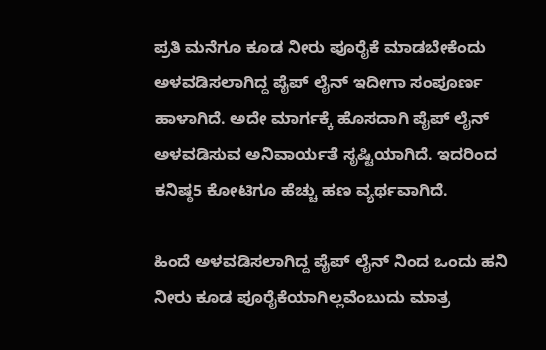ಪ್ರತಿ ಮನೆಗೂ ಕೂಡ ನೀರು ಪೂರೈಕೆ ಮಾಡಬೇಕೆಂದು ಅಳವಡಿಸಲಾಗಿದ್ದ ಪೈಪ್ ಲೈನ್ ಇದೀಗಾ ಸಂಪೂರ್ಣ ಹಾಳಾಗಿದೆ. ಅದೇ ಮಾರ್ಗಕ್ಕೆ ಹೊಸದಾಗಿ ಪೈಪ್ ಲೈನ್ ಅಳವಡಿಸುವ ಅನಿವಾರ್ಯತೆ ಸೃಷ್ಟಿಯಾಗಿದೆ. ಇದರಿಂದ ಕನಿಷ್ಠ5 ಕೋಟಿಗೂ ಹೆಚ್ಚು ಹಣ ವ್ಯರ್ಥವಾಗಿದೆ.

ಹಿಂದೆ ಅಳವಡಿಸಲಾಗಿದ್ದ ಪೈಪ್ ಲೈನ್ ನಿಂದ ಒಂದು ಹನಿ ನೀರು ಕೂಡ ಪೂರೈಕೆಯಾಗಿಲ್ಲವೆಂಬುದು ಮಾತ್ರ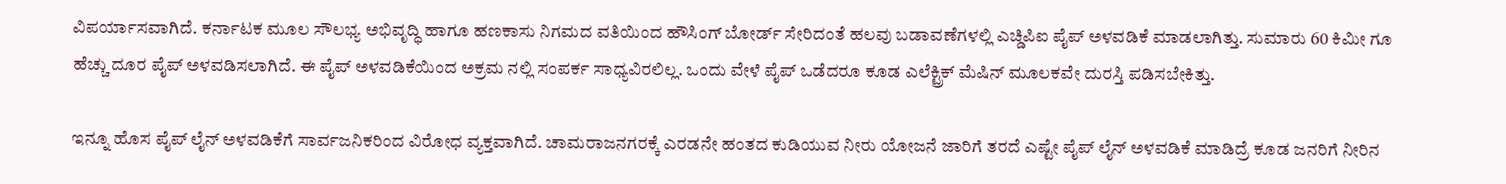ವಿಪರ್ಯಾಸವಾಗಿದೆ. ಕರ್ನಾಟಕ ಮೂಲ ಸೌಲಭ್ಯ ಅಭಿವೃದ್ಧಿ ಹಾಗೂ ಹಣಕಾಸು ನಿಗಮದ ವತಿಯಿಂದ ಹೌಸಿಂಗ್ ಬೋರ್ಡ್ ಸೇರಿದಂತೆ ಹಲವು ಬಡಾವಣೆಗಳಲ್ಲಿ ಎಚ್ಡಿಪಿಐ ಪೈಪ್ ಅಳವಡಿಕೆ ಮಾಡಲಾಗಿತ್ತು. ಸುಮಾರು 60 ಕಿಮೀ ಗೂ ಹೆಚ್ಚು ದೂರ ಪೈಪ್ ಅಳವಡಿಸಲಾಗಿದೆ. ಈ ಪೈಪ್ ಅಳವಡಿಕೆಯಿಂದ ಅಕ್ರಮ ನಲ್ಲಿ ಸಂಪರ್ಕ ಸಾಧ್ಯವಿರಲಿಲ್ಲ. ಒಂದು ವೇಳೆ ಪೈಪ್ ಒಡೆದರೂ ಕೂಡ ಎಲೆಕ್ಟ್ರಿಕ್ ಮೆಷಿನ್ ಮೂಲಕವೇ ದುರಸ್ತಿ ಪಡಿಸಬೇಕಿತ್ತು.

ಇನ್ನೂ ಹೊಸ ಪೈಪ್ ಲೈನ್ ಅಳವಡಿಕೆಗೆ ಸಾರ್ವಜನಿಕರಿಂದ ವಿರೋಧ ವ್ಯಕ್ತವಾಗಿದೆ. ಚಾಮರಾಜನಗರಕ್ಕೆ ಎರಡನೇ ಹಂತದ ಕುಡಿಯುವ ನೀರು ಯೋಜನೆ ಜಾರಿಗೆ ತರದೆ ಎಷ್ಟೇ ಪೈಪ್ ಲೈನ್ ಅಳವಡಿಕೆ ಮಾಡಿದ್ರೆ ಕೂಡ ಜನರಿಗೆ ನೀರಿನ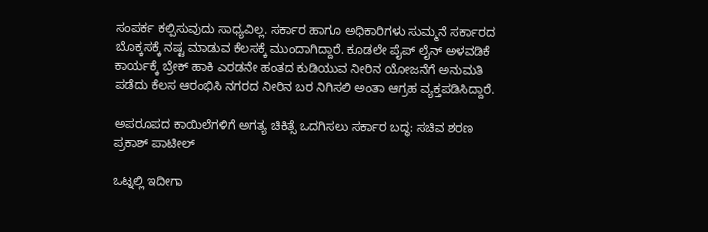ಸಂಪರ್ಕ ಕಲ್ಪಿಸುವುದು ಸಾಧ್ಯವಿಲ್ಲ. ಸರ್ಕಾರ ಹಾಗೂ ಅಧಿಕಾರಿಗಳು ಸುಮ್ಮನೆ ಸರ್ಕಾರದ ಬೊಕ್ಕಸಕ್ಕೆ ನಷ್ಟ ಮಾಡುವ ಕೆಲಸಕ್ಕೆ ಮುಂದಾಗಿದ್ದಾರೆ. ಕೂಡಲೇ ಪೈಪ್ ಲೈನ್ ಅಳವಡಿಕೆ ಕಾರ್ಯಕ್ಕೆ ಬ್ರೇಕ್ ಹಾಕಿ ಎರಡನೇ ಹಂತದ ಕುಡಿಯುವ ನೀರಿನ ಯೋಜನೆಗೆ ಅನುಮತಿ ಪಡೆದು ಕೆಲಸ ಆರಂಭಿಸಿ ನಗರದ ನೀರಿನ ಬರ ನಿಗಿಸಲಿ ಅಂತಾ ಆಗ್ರಹ ವ್ಯಕ್ತಪಡಿಸಿದ್ದಾರೆ.

ಅಪರೂಪದ ಕಾಯಿಲೆಗಳಿಗೆ ಅಗತ್ಯ ಚಿಕಿತ್ಸೆ ಒದಗಿಸಲು ಸರ್ಕಾರ ಬದ್ಧ: ಸಚಿವ ಶರಣ ಪ್ರಕಾಶ್ ಪಾಟೀಲ್

ಒಟ್ನಲ್ಲಿ ಇದೀಗಾ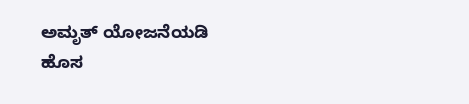ಅಮೃತ್ ಯೋಜನೆಯಡಿ ಹೊಸ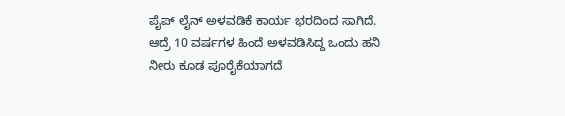ಪೈಪ್ ಲೈನ್ ಅಳವಡಿಕೆ ಕಾರ್ಯ ಭರದಿಂದ ಸಾಗಿದೆ. ಆದ್ರೆ 10 ವರ್ಷಗಳ ಹಿಂದೆ ಅಳವಡಿಸಿದ್ದ ಒಂದು ಹನಿ ನೀರು ಕೂಡ ಪೂರೈಕೆಯಾಗದೆ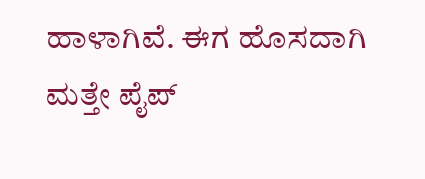ಹಾಳಾಗಿವೆ. ಈಗ ಹೊಸದಾಗಿ ಮತ್ತೇ ಪೈಪ್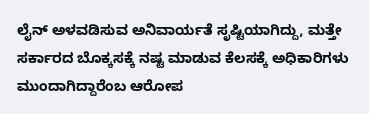ಲೈನ್ ಅಳವಡಿಸುವ ಅನಿವಾರ್ಯತೆ ಸೃಷ್ಟಿಯಾಗಿದ್ದು, ಮತ್ತೇ ಸರ್ಕಾರದ ಬೊಕ್ಕಸಕ್ಕೆ ನಷ್ಟ ಮಾಡುವ ಕೆಲಸಕ್ಕೆ ಅಧಿಕಾರಿಗಳು ಮುಂದಾಗಿದ್ದಾರೆಂಬ ಆರೋಪ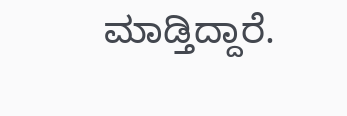ಮಾಡ್ತಿದ್ದಾರೆ.